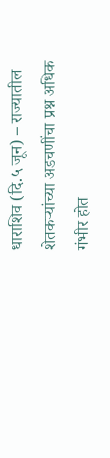धाराशिव (दि.५ जून) – राज्यातील शेतकऱ्यांच्या अडचणींचा प्रश्न अधिक गंभीर होत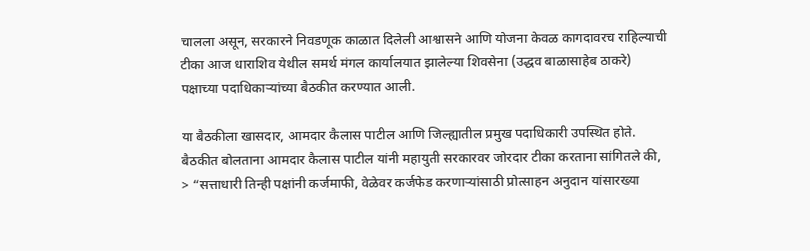चालला असून, सरकारने निवडणूक काळात दिलेली आश्वासने आणि योजना केवळ कागदावरच राहिल्याची टीका आज धाराशिव येथील समर्थ मंगल कार्यालयात झालेल्या शिवसेना (उद्धव बाळासाहेब ठाकरे) पक्षाच्या पदाधिकाऱ्यांच्या बैठकीत करण्यात आली.

या बैठकीला खासदार, आमदार कैलास पाटील आणि जिल्ह्यातील प्रमुख पदाधिकारी उपस्थित होते. बैठकीत बोलताना आमदार कैलास पाटील यांनी महायुती सरकारवर जोरदार टीका करताना सांगितले की,
> “सत्ताधारी तिन्ही पक्षांनी कर्जमाफी, वेळेवर कर्जफेड करणाऱ्यांसाठी प्रोत्साहन अनुदान यांसारख्या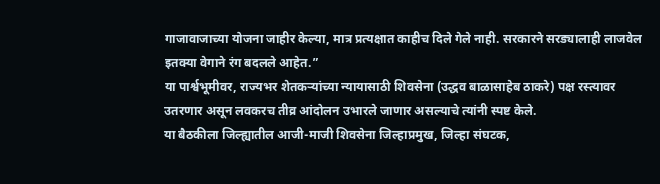गाजावाजाच्या योजना जाहीर केल्या, मात्र प्रत्यक्षात काहीच दिले गेले नाही. सरकारने सरड्यालाही लाजवेल इतक्या वेगाने रंग बदलले आहेत.”
या पार्श्वभूमीवर, राज्यभर शेतकऱ्यांच्या न्यायासाठी शिवसेना (उद्धव बाळासाहेब ठाकरे) पक्ष रस्त्यावर उतरणार असून लवकरच तीव्र आंदोलन उभारले जाणार असल्याचे त्यांनी स्पष्ट केले.
या बैठकीला जिल्ह्यातील आजी-माजी शिवसेना जिल्हाप्रमुख, जिल्हा संघटक,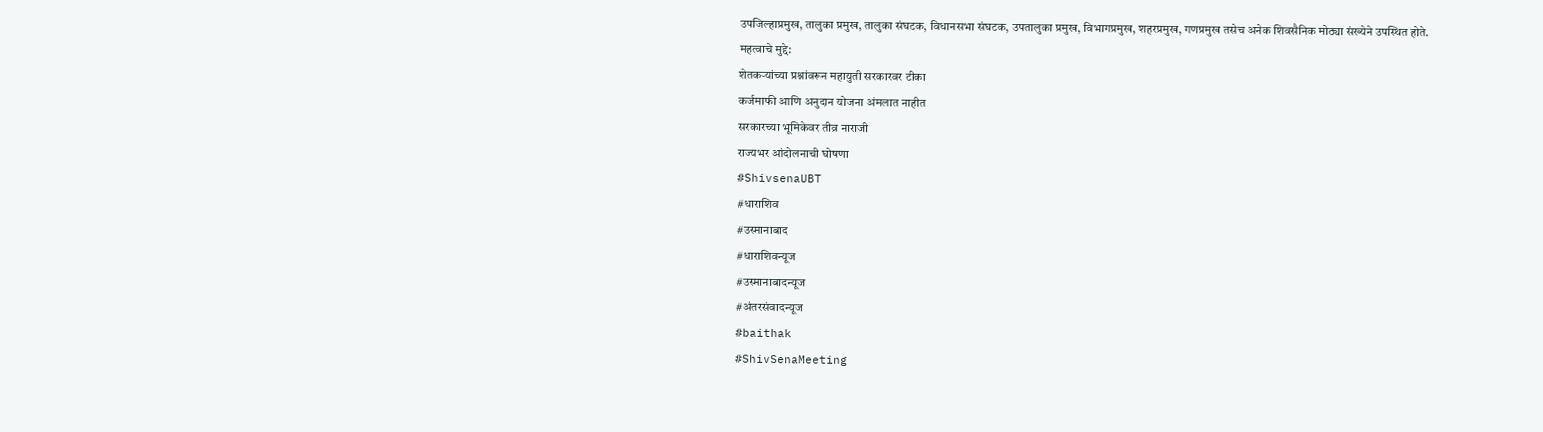उपजिल्हाप्रमुख, तालुका प्रमुख, तालुका संघटक, विधानसभा संघटक, उपतालुका प्रमुख, विभागप्रमुख, शहरप्रमुख, गणप्रमुख तसेच अनेक शिवसैनिक मोठ्या संख्येने उपस्थित होते.
महत्वाचे मुद्दे:
शेतकऱ्यांच्या प्रश्नांवरून महायुती सरकारवर टीका
कर्जमाफी आणि अनुदान योजना अंमलात नाहीत
सरकारच्या भूमिकेवर तीव्र नाराजी
राज्यभर आंदोलनाची घोषणा
#ShivsenaUBT
#धाराशिव
#उस्मानाबाद
#धाराशिवन्यूज
#उस्मानाबादन्यूज
#अंतरसंवादन्यूज
#baithak
#ShivSenaMeeting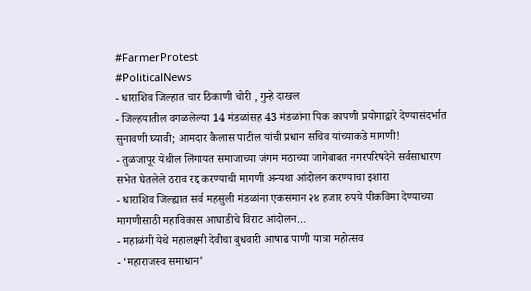#FarmerProtest
#PoliticalNews
- धाराशिव जिल्हात चार ठिकाणी चोरी , गुन्हे दाखल
- जिल्हयातील वगळलेल्या 14 मंडळांसह 43 मंडळांना पिक कापणी प्रयोगाद्वारे देण्यासंदर्भात सुनावणी घ्यावी; आमदार कैलास पाटील यांची प्रधान सचिव यांच्याकडे मागणी!
- तुळजापूर येथील लिंगायत समाजाच्या जंगम मठाच्या जागेबाबत नगरपरिषदेने सर्वसाधारण सभेत घेतलेले ठराव रद्द करण्याची मागणी अन्यथा आंदोलन करण्याचा इशारा
- धाराशिव जिल्ह्यात सर्व महसुली मंडळांना एकसमान २४ हजार रुपये पीकविमा देण्याच्या मागणीसाठी महाविकास आघाडीचे विराट आंदोलन…
- महाळंगी येथे महालक्ष्मी देवीचा बुधवारी आषाढ पाणी यात्रा महोत्सव
- ‘महाराजस्व समाधान’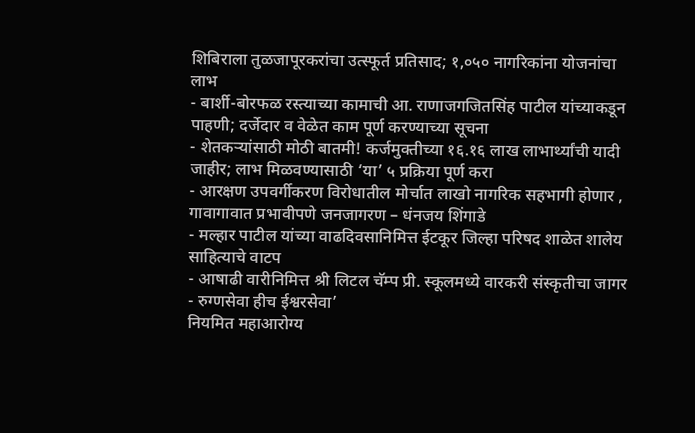शिबिराला तुळजापूरकरांचा उत्स्फूर्त प्रतिसाद; १,०५० नागरिकांना योजनांचा लाभ
- बार्शी-बोरफळ रस्त्याच्या कामाची आ. राणाजगजितसिंह पाटील यांच्याकडून पाहणी; दर्जेदार व वेळेत काम पूर्ण करण्याच्या सूचना
- शेतकऱ्यांसाठी मोठी बातमी! कर्जमुक्तीच्या १६.१६ लाख लाभार्थ्यांची यादी जाहीर; लाभ मिळवण्यासाठी ‘या’ ५ प्रक्रिया पूर्ण करा
- आरक्षण उपवर्गीकरण विरोधातील मोर्चात लाखो नागरिक सहभागी होणार , गावागावात प्रभावीपणे जनजागरण – धंनजय शिंगाडे
- मल्हार पाटील यांच्या वाढदिवसानिमित्त ईटकूर जिल्हा परिषद शाळेत शालेय साहित्याचे वाटप
- आषाढी वारीनिमित्त श्री लिटल चॅम्प प्री. स्कूलमध्ये वारकरी संस्कृतीचा जागर
- रुग्णसेवा हीच ईश्वरसेवा’
नियमित महाआरोग्य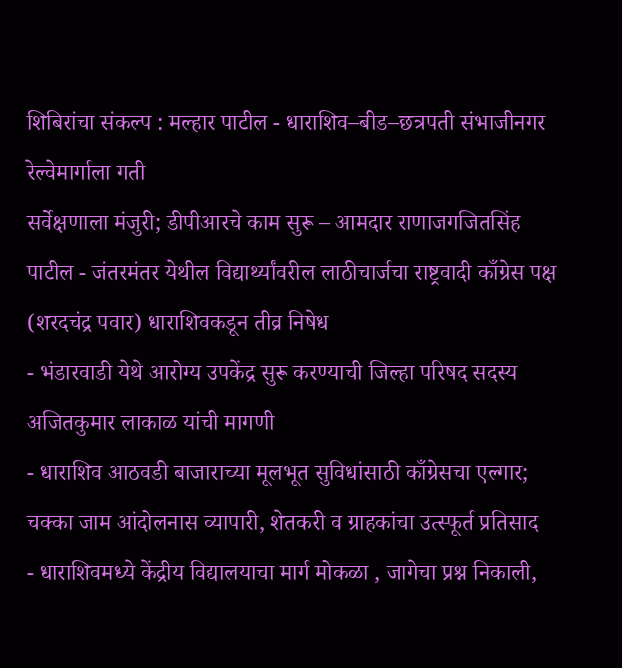शिबिरांचा संकल्प : मल्हार पाटील - धाराशिव–बीड–छत्रपती संभाजीनगर रेल्वेमार्गाला गती
सर्वेक्षणाला मंजुरी; डीपीआरचे काम सुरू – आमदार राणाजगजितसिंह पाटील - जंतरमंतर येथील विद्यार्थ्यांवरील लाठीचार्जचा राष्ट्रवादी काँग्रेस पक्ष (शरदचंद्र पवार) धाराशिवकडून तीव्र निषेध
- भंडारवाडी येथे आरोग्य उपकेंद्र सुरू करण्याची जिल्हा परिषद सदस्य अजितकुमार लाकाळ यांची मागणी
- धाराशिव आठवडी बाजाराच्या मूलभूत सुविधांसाठी काँग्रेसचा एल्गार; चक्का जाम आंदोलनास व्यापारी, शेतकरी व ग्राहकांचा उत्स्फूर्त प्रतिसाद
- धाराशिवमध्ये केंद्रीय विद्यालयाचा मार्ग मोकळा , जागेचा प्रश्न निकाली,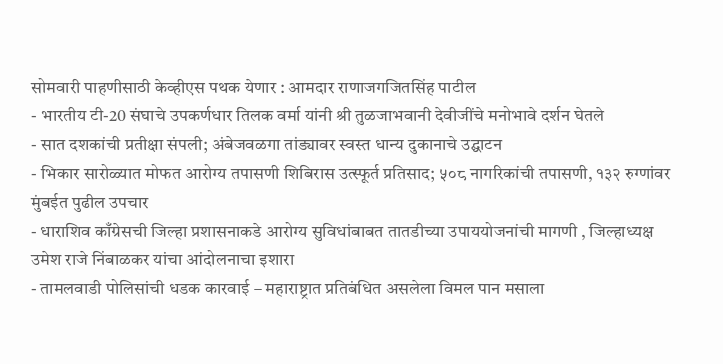सोमवारी पाहणीसाठी केव्हीएस पथक येणार : आमदार राणाजगजितसिंह पाटील
- भारतीय टी-20 संघाचे उपकर्णधार तिलक वर्मा यांनी श्री तुळजाभवानी देवीजींचे मनोभावे दर्शन घेतले
- सात दशकांची प्रतीक्षा संपली; अंबेजवळगा तांड्यावर स्वस्त धान्य दुकानाचे उद्घाटन
- भिकार सारोळ्यात मोफत आरोग्य तपासणी शिबिरास उत्स्फूर्त प्रतिसाद; ५०८ नागरिकांची तपासणी, १३२ रुग्णांवर मुंबईत पुढील उपचार
- धाराशिव काँग्रेसची जिल्हा प्रशासनाकडे आरोग्य सुविधांबाबत तातडीच्या उपाययोजनांची मागणी , जिल्हाध्यक्ष उमेश राजे निंबाळकर यांचा आंदोलनाचा इशारा
- तामलवाडी पोलिसांची धडक कारवाई – महाराष्ट्रात प्रतिबंधित असलेला विमल पान मसाला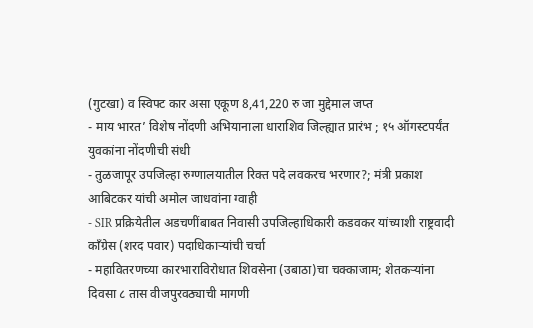(गुटखा) व स्विफ्ट कार असा एकूण 8,41,220 रु जा मुद्देमाल जप्त
- माय भारत’ विशेष नोंदणी अभियानाला धाराशिव जिल्ह्यात प्रारंभ ; १५ ऑगस्टपर्यंत युवकांना नोंदणीची संधी
- तुळजापूर उपजिल्हा रुग्णालयातील रिक्त पदे लवकरच भरणार?; मंत्री प्रकाश आबिटकर यांची अमोल जाधवांना ग्वाही
- SIR प्रक्रियेतील अडचणींबाबत निवासी उपजिल्हाधिकारी कडवकर यांच्याशी राष्ट्रवादी काँग्रेस (शरद पवार) पदाधिकाऱ्यांची चर्चा
- महावितरणच्या कारभाराविरोधात शिवसेना (उबाठा)चा चक्काजाम; शेतकऱ्यांना दिवसा ८ तास वीजपुरवठ्याची मागणी